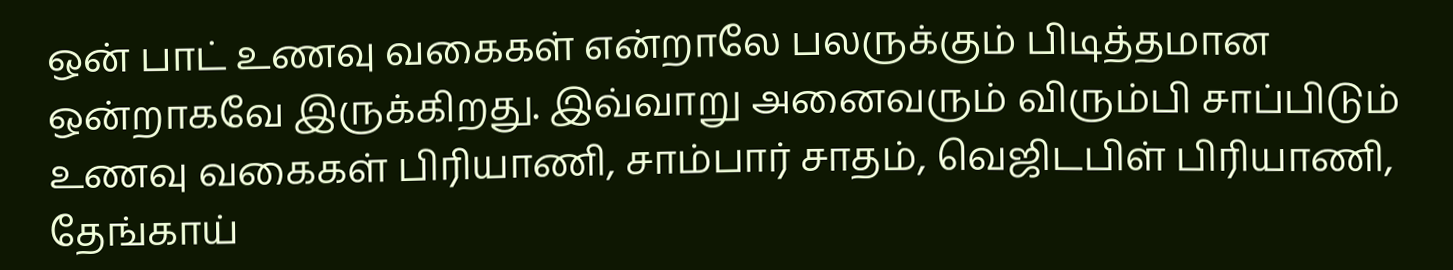ஒன் பாட் உணவு வகைகள் என்றாலே பலருக்கும் பிடித்தமான ஒன்றாகவே இருக்கிறது. இவ்வாறு அனைவரும் விரும்பி சாப்பிடும் உணவு வகைகள் பிரியாணி, சாம்பார் சாதம், வெஜிடபிள் பிரியாணி, தேங்காய்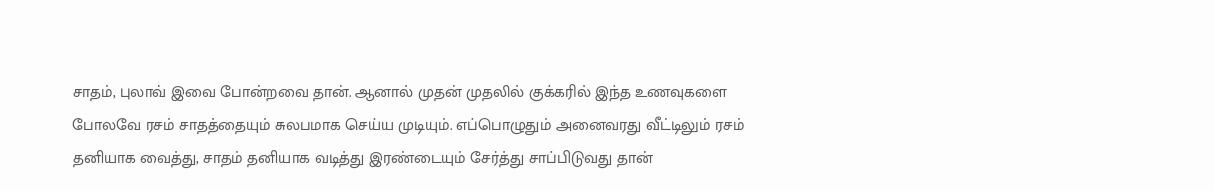சாதம், புலாவ் இவை போன்றவை தான். ஆனால் முதன் முதலில் குக்கரில் இந்த உணவுகளை போலவே ரசம் சாதத்தையும் சுலபமாக செய்ய முடியும். எப்பொழுதும் அனைவரது வீட்டிலும் ரசம் தனியாக வைத்து, சாதம் தனியாக வடித்து இரண்டையும் சேர்த்து சாப்பிடுவது தான்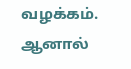வழக்கம். ஆனால்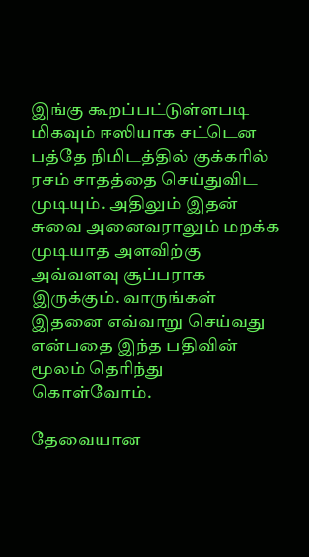இங்கு கூறப்பட்டுள்ளபடி மிகவும் ஈஸியாக சட்டென பத்தே நிமிடத்தில் குக்கரில் ரசம் சாதத்தை செய்துவிட முடியும். அதிலும் இதன் சுவை அனைவராலும் மறக்க முடியாத அளவிற்கு அவ்வளவு சூப்பராக இருக்கும். வாருங்கள் இதனை எவ்வாறு செய்வது என்பதை இந்த பதிவின் மூலம் தெரிந்து கொள்வோம்.

தேவையான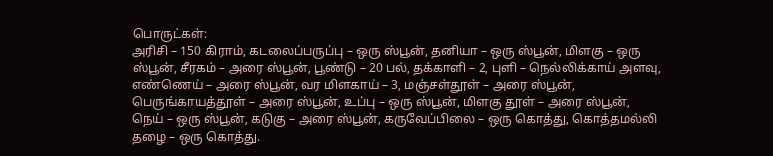பொருட்கள்:
அரிசி – 150 கிராம், கடலைப்பருப்பு – ஒரு ஸ்பூன், தனியா – ஒரு ஸ்பூன், மிளகு – ஒரு ஸ்பூன், சீரகம் – அரை ஸ்பூன், பூண்டு – 20 பல், தக்காளி – 2, புளி – நெல்லிக்காய் அளவு, எண்ணெய் – அரை ஸ்பூன், வர மிளகாய் – 3, மஞ்சள்தூள் – அரை ஸ்பூன், பெருங்காயத்தூள் – அரை ஸ்பூன், உப்பு – ஒரு ஸ்பூன், மிளகு தூள் – அரை ஸ்பூன், நெய் – ஒரு ஸ்பூன், கடுகு – அரை ஸ்பூன், கருவேப்பிலை – ஒரு கொத்து, கொத்தமல்லி தழை – ஒரு கொத்து.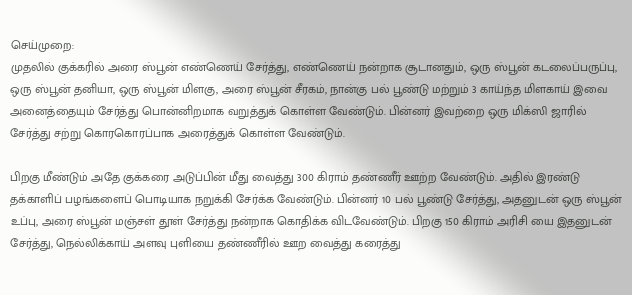செய்முறை:
முதலில் குக்கரில் அரை ஸ்பூன் எண்ணெய் சேர்த்து, எண்ணெய் நன்றாக சூடானதும், ஒரு ஸ்பூன் கடலைப்பருப்பு, ஒரு ஸ்பூன் தனியா, ஒரு ஸ்பூன் மிளகு, அரை ஸ்பூன் சீரகம், நான்கு பல் பூண்டு மற்றும் 3 காய்ந்த மிளகாய் இவை அனைத்தையும் சேர்த்து பொன்னிறமாக வறுத்துக் கொள்ள வேண்டும். பின்னர் இவற்றை ஒரு மிக்ஸி ஜாரில் சேர்த்து சற்று கொரகொரப்பாக அரைத்துக் கொள்ள வேண்டும்.

பிறகு மீண்டும் அதே குக்கரை அடுப்பின் மீது வைத்து 300 கிராம் தண்ணீர் ஊற்ற வேண்டும். அதில் இரண்டு தக்காளிப் பழங்களைப் பொடியாக நறுக்கி சேர்க்க வேண்டும். பின்னர் 10 பல் பூண்டு சேர்த்து, அதனுடன் ஒரு ஸ்பூன் உப்பு, அரை ஸ்பூன் மஞ்சள் தூள் சேர்த்து நன்றாக கொதிக்க விடவேண்டும். பிறகு 150 கிராம் அரிசி யை இதனுடன் சேர்த்து, நெல்லிக்காய் அளவு புளியை தண்ணீரில் ஊற வைத்து கரைத்து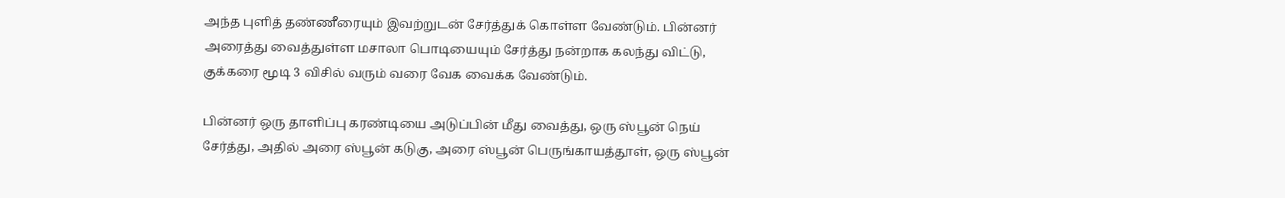அந்த புளித் தண்ணீரையும் இவற்றுடன் சேர்த்துக் கொள்ள வேண்டும். பின்னர் அரைத்து வைத்துள்ள மசாலா பொடியையும் சேர்த்து நன்றாக கலந்து விட்டு, குக்கரை மூடி 3 விசில் வரும் வரை வேக வைக்க வேண்டும்.

பின்னர் ஒரு தாளிப்பு கரண்டியை அடுப்பின் மீது வைத்து, ஒரு ஸ்பூன் நெய் சேர்த்து, அதில் அரை ஸ்பூன் கடுகு, அரை ஸ்பூன் பெருங்காயத்தூள், ஒரு ஸ்பூன்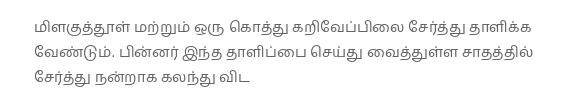மிளகுத்தூள் மற்றும் ஒரு கொத்து கறிவேப்பிலை சேர்த்து தாளிக்க வேண்டும். பின்னர் இந்த தாளிப்பை செய்து வைத்துள்ள சாதத்தில் சேர்த்து நன்றாக கலந்து விட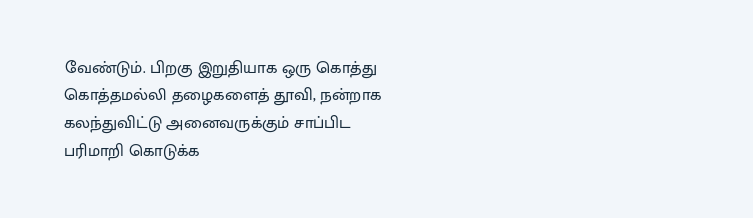வேண்டும். பிறகு இறுதியாக ஒரு கொத்து கொத்தமல்லி தழைகளைத் தூவி, நன்றாக கலந்துவிட்டு அனைவருக்கும் சாப்பிட பரிமாறி கொடுக்க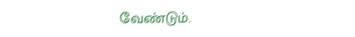வேண்டும்.